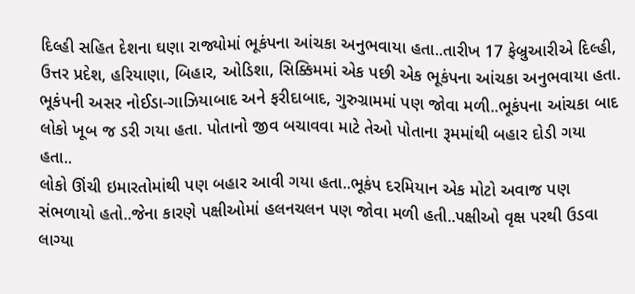દિલ્હી સહિત દેશના ઘણા રાજ્યોમાં ભૂકંપના આંચકા અનુભવાયા હતા..તારીખ 17 ફેબ્રુઆરીએ દિલ્હી, ઉત્તર પ્રદેશ, હરિયાણા, બિહાર, ઓડિશા, સિક્કિમમાં એક પછી એક ભૂકંપના આંચકા અનુભવાયા હતા. ભૂકંપની અસર નોઈડા-ગાઝિયાબાદ અને ફરીદાબાદ, ગુરુગ્રામમાં પણ જોવા મળી..ભૂકંપના આંચકા બાદ લોકો ખૂબ જ ડરી ગયા હતા. પોતાનો જીવ બચાવવા માટે તેઓ પોતાના રૂમમાંથી બહાર દોડી ગયા હતા..
લોકો ઊંચી ઇમારતોમાંથી પણ બહાર આવી ગયા હતા..ભૂકંપ દરમિયાન એક મોટો અવાજ પણ સંભળાયો હતો..જેના કારણે પક્ષીઓમાં હલનચલન પણ જોવા મળી હતી..પક્ષીઓ વૃક્ષ પરથી ઉડવા લાગ્યા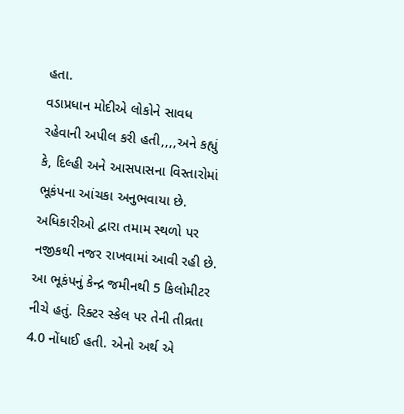હતા.
વડાપ્રધાન મોદીએ લોકોને સાવધ રહેવાની અપીલ કરી હતી,,,,અને કહ્યું કે, દિલ્હી અને આસપાસના વિસ્તારોમાં ભૂકંપના આંચકા અનુભવાયા છે. અધિકારીઓ દ્વારા તમામ સ્થળો પર નજીકથી નજર રાખવામાં આવી રહી છે.
આ ભૂકંપનું કેન્દ્ર જમીનથી 5 કિલોમીટર નીચે હતું. રિક્ટર સ્કેલ પર તેની તીવ્રતા 4.0 નોંધાઈ હતી. એનો અર્થ એ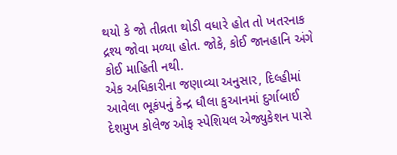થયો કે જો તીવ્રતા થોડી વધારે હોત તો ખતરનાક દ્રશ્ય જોવા મળ્યા હોત. જોકે, કોઈ જાનહાનિ અંગે કોઈ માહિતી નથી.
એક અધિકારીના જણાવ્યા અનુસાર, દિલ્હીમાં આવેલા ભૂકંપનું કેન્દ્ર ધૌલા કુઆનમાં દુર્ગાબાઈ દેશમુખ કોલેજ ઓફ સ્પેશિયલ એજ્યુકેશન પાસે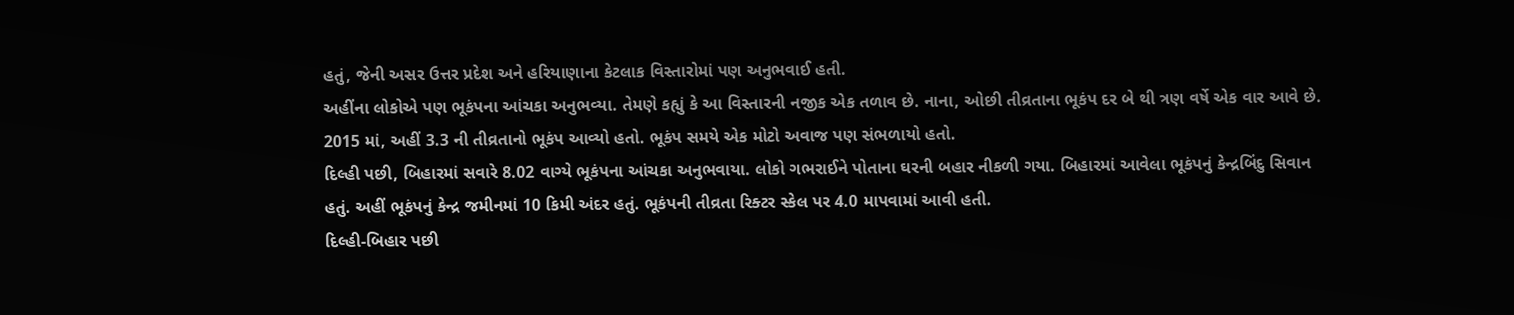હતું, જેની અસર ઉત્તર પ્રદેશ અને હરિયાણાના કેટલાક વિસ્તારોમાં પણ અનુભવાઈ હતી.
અહીંના લોકોએ પણ ભૂકંપના આંચકા અનુભવ્યા. તેમણે કહ્યું કે આ વિસ્તારની નજીક એક તળાવ છે. નાના, ઓછી તીવ્રતાના ભૂકંપ દર બે થી ત્રણ વર્ષે એક વાર આવે છે. 2015 માં, અહીં 3.3 ની તીવ્રતાનો ભૂકંપ આવ્યો હતો. ભૂકંપ સમયે એક મોટો અવાજ પણ સંભળાયો હતો.
દિલ્હી પછી, બિહારમાં સવારે 8.02 વાગ્યે ભૂકંપના આંચકા અનુભવાયા. લોકો ગભરાઈને પોતાના ઘરની બહાર નીકળી ગયા. બિહારમાં આવેલા ભૂકંપનું કેન્દ્રબિંદુ સિવાન હતું. અહીં ભૂકંપનું કેન્દ્ર જમીનમાં 10 કિમી અંદર હતું. ભૂકંપની તીવ્રતા રિક્ટર સ્કેલ પર 4.0 માપવામાં આવી હતી.
દિલ્હી-બિહાર પછી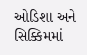ઓડિશા અને સિક્કિમમાં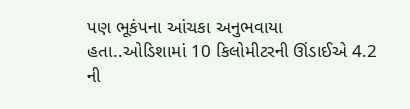પણ ભૂકંપના આંચકા અનુભવાયા હતા..ઓડિશામાં 10 કિલોમીટરની ઊંડાઈએ 4.2 ની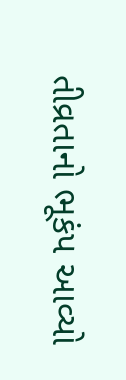તીવ્રતાનો ભૂકંપ આવ્યો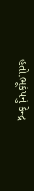હતો.ભૂકંપનું કેન્દ્ર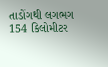તાડોંગથી લગભગ 154 કિલોમીટર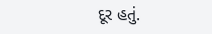દૂર હતું.